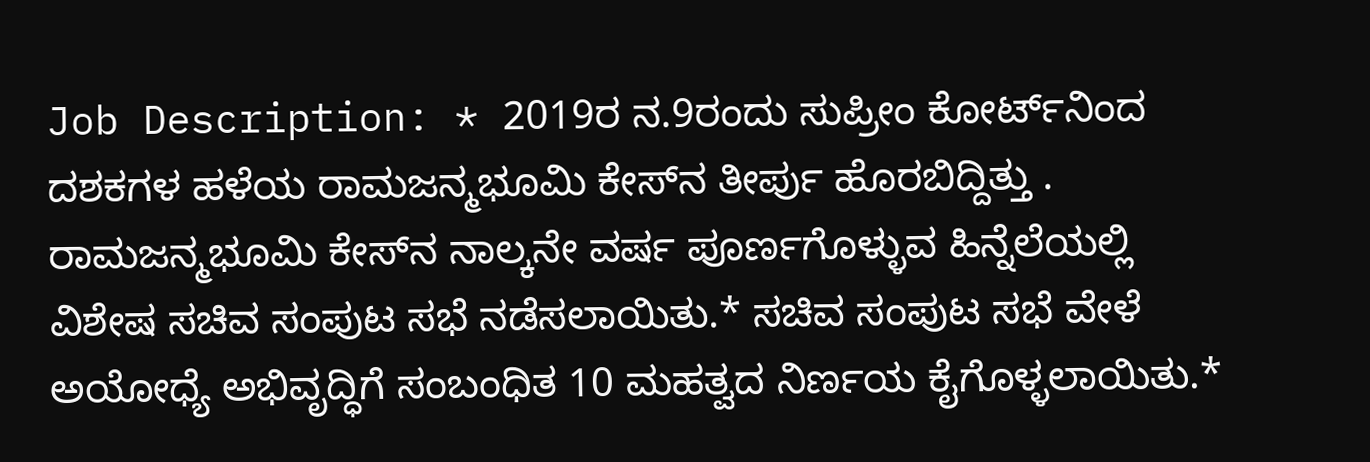Job Description: * 2019ರ ನ.9ರಂದು ಸುಪ್ರೀಂ ಕೋರ್ಟ್‌ನಿಂದ ದಶಕಗಳ ಹಳೆಯ ರಾಮಜನ್ಮಭೂಮಿ ಕೇಸ್‌ನ ತೀರ್ಪು ಹೊರಬಿದ್ದಿತ್ತು . ರಾಮಜನ್ಮಭೂಮಿ ಕೇಸ್‌ನ ನಾಲ್ಕನೇ ವರ್ಷ ಪೂರ್ಣಗೊಳ್ಳುವ ಹಿನ್ನೆಲೆಯಲ್ಲಿ ವಿಶೇಷ ಸಚಿವ ಸಂಪುಟ ಸಭೆ ನಡೆಸಲಾಯಿತು.* ಸಚಿವ ಸಂಪುಟ ಸಭೆ ವೇಳೆ ಅಯೋಧ್ಯೆ ಅಭಿವೃದ್ಧಿಗೆ ಸಂಬಂಧಿತ 10 ಮಹತ್ವದ ನಿರ್ಣಯ ಕೈಗೊಳ್ಳಲಾಯಿತು.*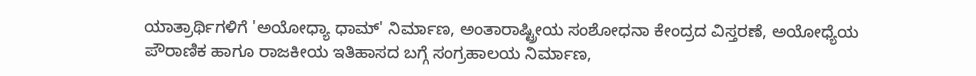ಯಾತ್ರಾರ್ಥಿಗಳಿಗೆ 'ಅಯೋಧ್ಯಾ ಧಾಮ್' ನಿರ್ಮಾಣ, ಅಂತಾರಾಷ್ಟ್ರೀಯ ಸಂಶೋಧನಾ ಕೇಂದ್ರದ ವಿಸ್ತರಣೆ, ಅಯೋಧ್ಯೆಯ ಪೌರಾಣಿಕ ಹಾಗೂ ರಾಜಕೀಯ ಇತಿಹಾಸದ ಬಗ್ಗೆ ಸಂಗ್ರಹಾಲಯ ನಿರ್ಮಾಣ,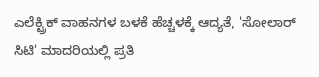ಎಲೆಕ್ಟ್ರಿಕ್ ವಾಹನಗಳ ಬಳಕೆ ಹೆಚ್ಚಳಕ್ಕೆ ಆದ್ಯತೆ, 'ಸೋಲಾರ್ ಸಿಟಿ' ಮಾದರಿಯಲ್ಲಿ ಪ್ರತಿ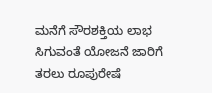ಮನೆಗೆ ಸೌರಶಕ್ತಿಯ ಲಾಭ ಸಿಗುವಂತೆ ಯೋಜನೆ ಜಾರಿಗೆ ತರಲು ರೂಪುರೇಷೆ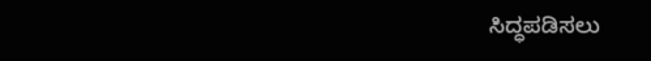ಸಿದ್ಧಪಡಿಸಲು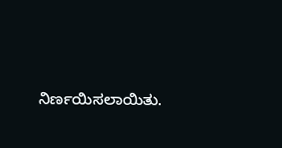ನಿರ್ಣಯಿಸಲಾಯಿತು.